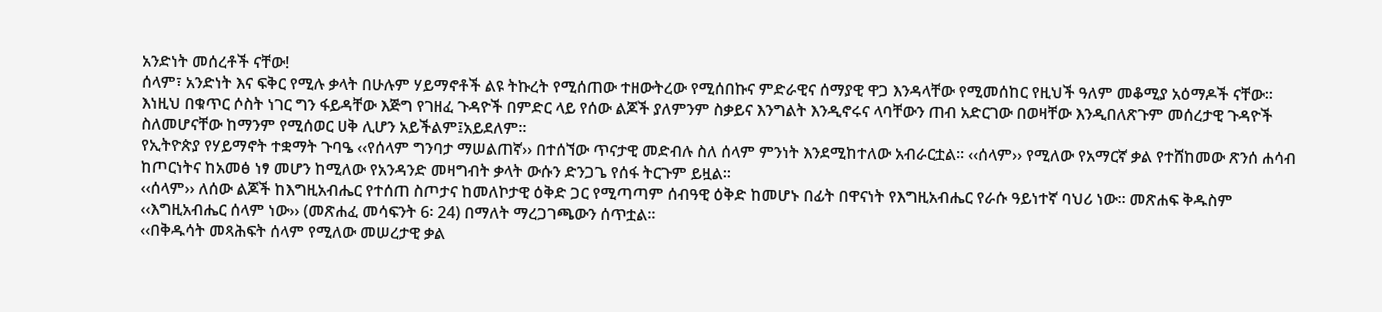አንድነት መሰረቶች ናቸው!
ሰላም፣ አንድነት እና ፍቅር የሚሉ ቃላት በሁሉም ሃይማኖቶች ልዩ ትኩረት የሚሰጠው ተዘውትረው የሚሰበኩና ምድራዊና ሰማያዊ ዋጋ እንዳላቸው የሚመሰከር የዚህች ዓለም መቆሚያ አዕማዶች ናቸው።
እነዚህ በቁጥር ሶስት ነገር ግን ፋይዳቸው እጅግ የገዘፈ ጉዳዮች በምድር ላይ የሰው ልጆች ያለምንም ስቃይና እንግልት እንዲኖሩና ላባቸውን ጠብ አድርገው በወዛቸው እንዲበለጽጉም መሰረታዊ ጉዳዮች ስለመሆናቸው ከማንም የሚሰወር ሀቅ ሊሆን አይችልም፤አይደለም።
የኢትዮጵያ የሃይማኖት ተቋማት ጉባዔ ‹‹የሰላም ግንባታ ማሠልጠኛ›› በተሰኘው ጥናታዊ መድብሉ ስለ ሰላም ምንነት እንደሚከተለው አብራርቷል፡፡ ‹‹ሰላም›› የሚለው የአማርኛ ቃል የተሸከመው ጽንሰ ሐሳብ ከጦርነትና ከአመፅ ነፃ መሆን ከሚለው የአንዳንድ መዛግብት ቃላት ውሱን ድንጋጌ የሰፋ ትርጉም ይዟል፡፡
‹‹ሰላም›› ለሰው ልጆች ከእግዚአብሔር የተሰጠ ስጦታና ከመለኮታዊ ዕቅድ ጋር የሚጣጣም ሰብዓዊ ዕቅድ ከመሆኑ በፊት በዋናነት የእግዚአብሔር የራሱ ዓይነተኛ ባህሪ ነው፡፡ መጽሐፍ ቅዱስም ‹‹እግዚአብሔር ሰላም ነው›› (መጽሐፈ መሳፍንት 6፡ 24) በማለት ማረጋገጫውን ሰጥቷል፡፡
‹‹በቅዱሳት መጻሕፍት ሰላም የሚለው መሠረታዊ ቃል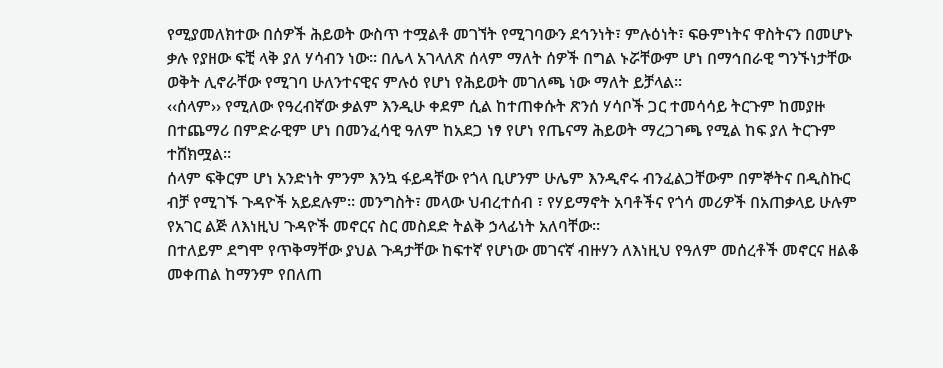የሚያመለክተው በሰዎች ሕይወት ውስጥ ተሟልቶ መገኘት የሚገባውን ደኅንነት፣ ምሉዕነት፣ ፍፁምነትና ዋስትናን በመሆኑ ቃሉ የያዘው ፍቺ ላቅ ያለ ሃሳብን ነው፡፡ በሌላ አገላለጽ ሰላም ማለት ሰዎች በግል ኑሯቸውም ሆነ በማኅበራዊ ግንኙነታቸው ወቅት ሊኖራቸው የሚገባ ሁለንተናዊና ምሉዕ የሆነ የሕይወት መገለጫ ነው ማለት ይቻላል፡፡
‹‹ሰላም›› የሚለው የዓረብኛው ቃልም እንዲሁ ቀደም ሲል ከተጠቀሱት ጽንሰ ሃሳቦች ጋር ተመሳሳይ ትርጉም ከመያዙ በተጨማሪ በምድራዊም ሆነ በመንፈሳዊ ዓለም ከአደጋ ነፃ የሆነ የጤናማ ሕይወት ማረጋገጫ የሚል ከፍ ያለ ትርጉም ተሸክሟል፡፡
ሰላም ፍቅርም ሆነ አንድነት ምንም እንኳ ፋይዳቸው የጎላ ቢሆንም ሁሌም እንዲኖሩ ብንፈልጋቸውም በምኞትና በዲስኩር ብቻ የሚገኙ ጉዳዮች አይደሉም። መንግስት፣ መላው ህብረተሰብ ፣ የሃይማኖት አባቶችና የጎሳ መሪዎች በአጠቃላይ ሁሉም የአገር ልጅ ለእነዚህ ጉዳዮች መኖርና ስር መስደድ ትልቅ ኃላፊነት አለባቸው።
በተለይም ደግሞ የጥቅማቸው ያህል ጉዳታቸው ከፍተኛ የሆነው መገናኛ ብዙሃን ለእነዚህ የዓለም መሰረቶች መኖርና ዘልቆ መቀጠል ከማንም የበለጠ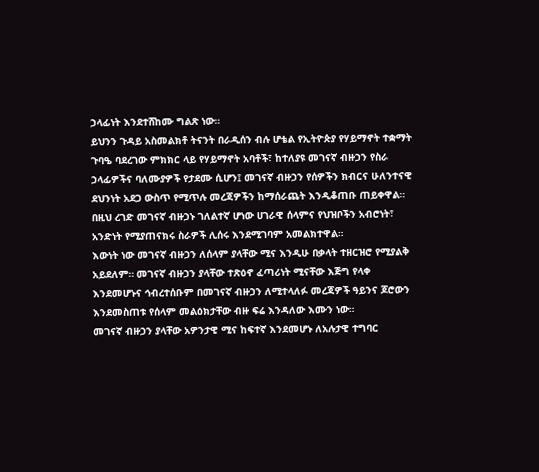ኃላፊነት እንደተሸከሙ ግልጽ ነው።
ይህንን ጉዳይ አስመልክቶ ትናንት በራዲሰን ብሉ ሆቴል የኢትዮጵያ የሃይማኖት ተቋማት ጉባዔ ባደረገው ምክክር ላይ የሃይማኖት አባቶች፣ ከተለያዩ መገናኛ ብዙኃን የስራ ኃላፊዎችና ባለሙያዎች የታደሙ ሲሆን፤ መገናኛ ብዙኃን የሰዎችን ክብርና ሁለንተናዊ ደህንነት አደጋ ውስጥ የሚጥሉ መረጃዎችን ከማሰራጨት እንዲቆጠቡ ጠይቀዋል። በዚህ ረገድ መገናኛ ብዙኃኑ ገለልተኛ ሆነው ሀገራዊ ሰላምና የህዝቦችን አብሮነት፣ አንድነት የሚያጠናክሩ ስራዎች ሊሰሩ እንደሚገባም አመልክተዋል።
እውነት ነው መገናኛ ብዙኃን ለሰላም ያላቸው ሚና እንዲሁ በቃላት ተዘርዝሮ የሚያልቅ አይደለም። መገናኛ ብዙኃን ያላቸው ተጽዕኖ ፈጣሪነት ሚናቸው እጅግ የላቀ እንደመሆኑና ኅብረተሰቡም በመገናኛ ብዙኃን ለሚተላለፉ መረጃዎች ዓይንና ጆሮውን እንደመስጠቱ የሰላም መልዕክታቸው ብዙ ፍሬ እንዳለው እሙን ነው።
መገናኛ ብዙኃን ያላቸው አዎንታዊ ሚና ከፍተኛ እንደመሆኑ ለአሉታዊ ተግባር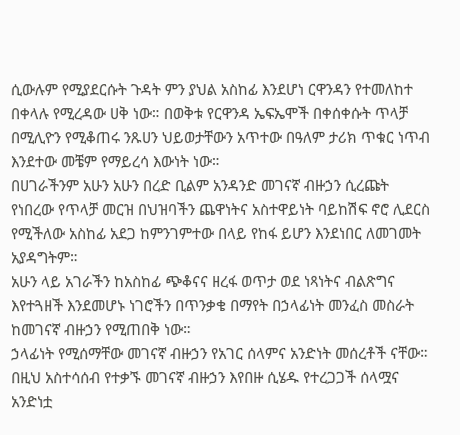ሲውሉም የሚያደርሱት ጉዳት ምን ያህል አስከፊ እንደሆነ ርዋንዳን የተመለከተ በቀላሉ የሚረዳው ሀቅ ነው። በወቅቱ የርዋንዳ ኤፍኤሞች በቀሰቀሱት ጥላቻ በሚሊዮን የሚቆጠሩ ንጹሀን ህይወታቸውን አጥተው በዓለም ታሪክ ጥቁር ነጥብ እንደተው መቼም የማይረሳ እውነት ነው።
በሀገራችንም አሁን አሁን በረድ ቢልም አንዳንድ መገናኛ ብዙኃን ሲረጩት የነበረው የጥላቻ መርዝ በህዝባችን ጨዋነትና አስተዋይነት ባይከሽፍ ኖሮ ሊደርስ የሚችለው አስከፊ አደጋ ከምንገምተው በላይ የከፋ ይሆን እንደነበር ለመገመት አያዳግትም።
አሁን ላይ አገራችን ከአስከፊ ጭቆናና ዘረፋ ወጥታ ወደ ነጻነትና ብልጽግና እየተጓዘች እንደመሆኑ ነገሮችን በጥንቃቄ በማየት በኃላፊነት መንፈስ መስራት ከመገናኛ ብዙኃን የሚጠበቅ ነው።
ኃላፊነት የሚሰማቸው መገናኛ ብዙኃን የአገር ሰላምና አንድነት መሰረቶች ናቸው። በዚህ አስተሳሰብ የተቃኙ መገናኛ ብዙኃን እየበዙ ሲሄዱ የተረጋጋች ሰላሟና አንድነቷ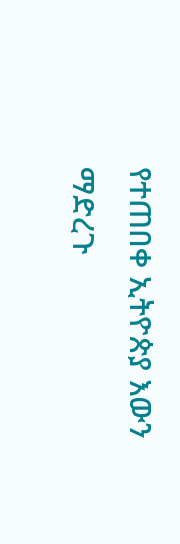የተጠበቀ ኢትዮጵያ እውን ማድረጉ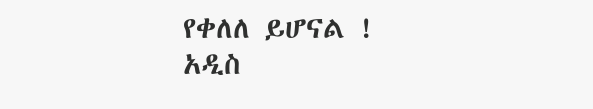የቀለለ ይሆናል !
አዲስ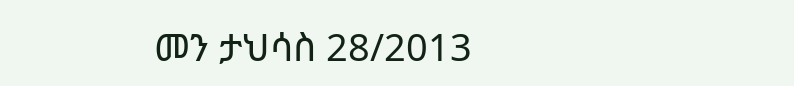መን ታህሳስ 28/2013